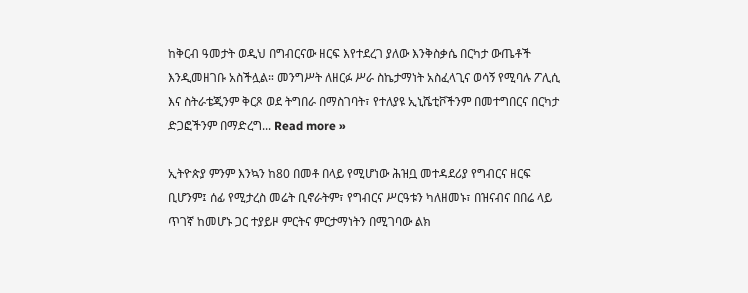ከቅርብ ዓመታት ወዲህ በግብርናው ዘርፍ እየተደረገ ያለው እንቅስቃሴ በርካታ ውጤቶች እንዲመዘገቡ አስችሏል። መንግሥት ለዘርፉ ሥራ ስኬታማነት አስፈላጊና ወሳኝ የሚባሉ ፖሊሲ እና ስትራቴጂንም ቅርጾ ወደ ትግበራ በማስገባት፣ የተለያዩ ኢኒሼቲቮችንም በመተግበርና በርካታ ድጋፎችንም በማድረግ... Read more »

ኢትዮጵያ ምንም እንኳን ከ80 በመቶ በላይ የሚሆነው ሕዝቧ መተዳደሪያ የግብርና ዘርፍ ቢሆንም፤ ሰፊ የሚታረስ መሬት ቢኖራትም፣ የግብርና ሥርዓቱን ካለዘመኑ፣ በዝናብና በበሬ ላይ ጥገኛ ከመሆኑ ጋር ተያይዞ ምርትና ምርታማነትን በሚገባው ልክ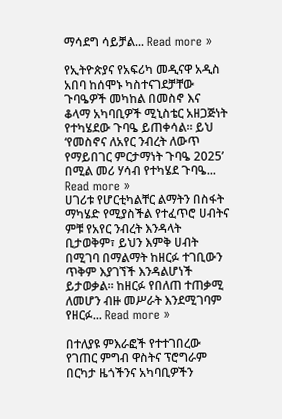ማሳደግ ሳይቻል... Read more »

የኢትዮጵያና የአፍሪካ መዲናዋ አዲስ አበባ ከሰሞኑ ካስተናገደቻቸው ጉባዔዎች መካከል በመስኖ እና ቆላማ አካባቢዎች ሚኒስቴር አዘጋጅነት የተካሄደው ጉባዔ ይጠቀሳል። ይህ ‘የመስኖና ለአየር ንብረት ለውጥ የማይበገር ምርታማነት ጉባዔ 2025’ በሚል መሪ ሃሳብ የተካሄደ ጉባዔ... Read more »
ሀገሪቱ የሆርቲካልቸር ልማትን በስፋት ማካሄድ የሚያስችል የተፈጥሮ ሀብትና ምቹ የአየር ንብረት እንዳላት ቢታወቅም፣ ይህን እምቅ ሀብት በሚገባ በማልማት ከዘርፉ ተገቢውን ጥቅም እያገኘች እንዳልሆነች ይታወቃል። ከዘርፉ የበለጠ ተጠቃሚ ለመሆን ብዙ መሥራት እንደሚገባም የዘርፉ... Read more »

በተለያዩ ምእራፎች የተተገበረው የገጠር ምግብ ዋስትና ፕሮግራም በርካታ ዜጎችንና አካባቢዎችን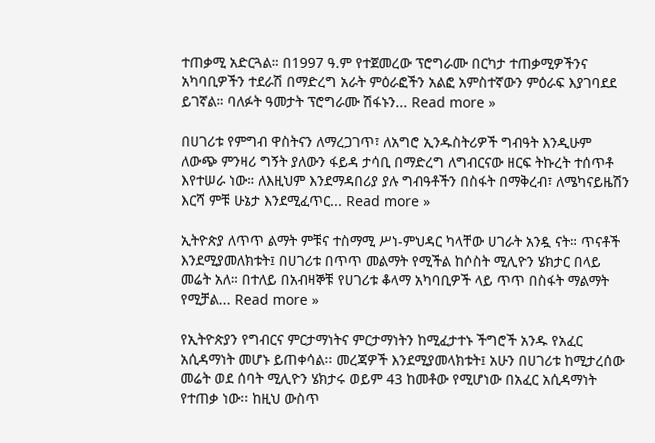ተጠቃሚ አድርጓል። በ1997 ዓ.ም የተጀመረው ፕሮግራሙ በርካታ ተጠቃሚዎችንና አካባቢዎችን ተደራሽ በማድረግ አራት ምዕራፎችን አልፎ አምስተኛውን ምዕራፍ እያገባደደ ይገኛል። ባለፉት ዓመታት ፕሮግራሙ ሽፋኑን... Read more »

በሀገሪቱ የምግብ ዋስትናን ለማረጋገጥ፣ ለአግሮ ኢንዱስትሪዎች ግብዓት እንዲሁም ለውጭ ምንዛሪ ግኝት ያለውን ፋይዳ ታሳቢ በማድረግ ለግብርናው ዘርፍ ትኩረት ተሰጥቶ እየተሠራ ነው። ለእዚህም እንደማዳበሪያ ያሉ ግብዓቶችን በስፋት በማቅረብ፣ ለሜካናይዜሽን እርሻ ምቹ ሁኔታ እንደሚፈጥር... Read more »

ኢትዮጵያ ለጥጥ ልማት ምቹና ተስማሚ ሥነ-ምህዳር ካላቸው ሀገራት አንዷ ናት። ጥናቶች እንደሚያመለክቱት፤ በሀገሪቱ በጥጥ መልማት የሚችል ከሶስት ሚሊዮን ሄክታር በላይ መሬት አለ። በተለይ በአብዛኞቹ የሀገሪቱ ቆላማ አካባቢዎች ላይ ጥጥ በስፋት ማልማት የሚቻል... Read more »

የኢትዮጵያን የግብርና ምርታማነትና ምርታማነትን ከሚፈታተኑ ችግሮች አንዱ የአፈር አሲዳማነት መሆኑ ይጠቀሳል፡፡ መረጃዎች እንደሚያመላክቱት፤ አሁን በሀገሪቱ ከሚታረሰው መሬት ወደ ሰባት ሚሊዮን ሄክታሩ ወይም 43 ከመቶው የሚሆነው በአፈር አሲዳማነት የተጠቃ ነው፡፡ ከዚህ ውስጥ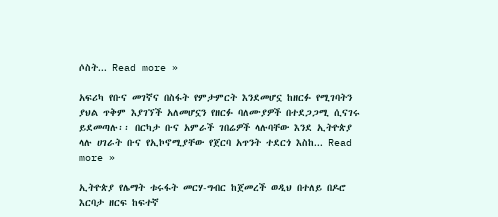ሶስት... Read more »

አፍሪካ የቡና መገኛና በስፋት የምታምርት እንደመሆኗ ከዘርፉ የሚገባትን ያህል ጥቅም እያገኘች አለመሆኗን የዘርፉ ባለሙያዎች በተደጋጋሚ ሲናገሩ ይደመጣሉ፡፡ በርካታ ቡና አምራች ገበሬዎች ላሉባቸው እንደ ኢትዮጵያ ላሉ ሀገራት ቡና የኢኮኖሚያቸው የጀርባ አጥንት ተደርጎ እስከ... Read more »

ኢትዮጵያ የሌማት ቱሩፋት መርሃ-ግብር ከጀመረች ወዲህ በተለይ በዶሮ እርባታ ዘርፍ ከፍተኛ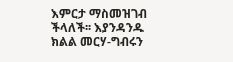እምርታ ማስመዝገብ ችላለች፡፡ እያንዳንዱ ክልል መርሃ-ግብሩን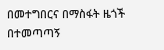በመተግበርና በማስፋት ዜጎች በተመጣጣኝ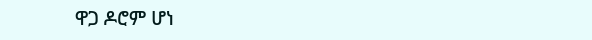ዋጋ ዶሮም ሆነ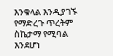እንቁላል እንዲያገኙ የማድረጉ ጥረትም ስኬታማ የሚባል እንደሆነ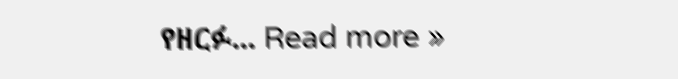የዘርፉ... Read more »